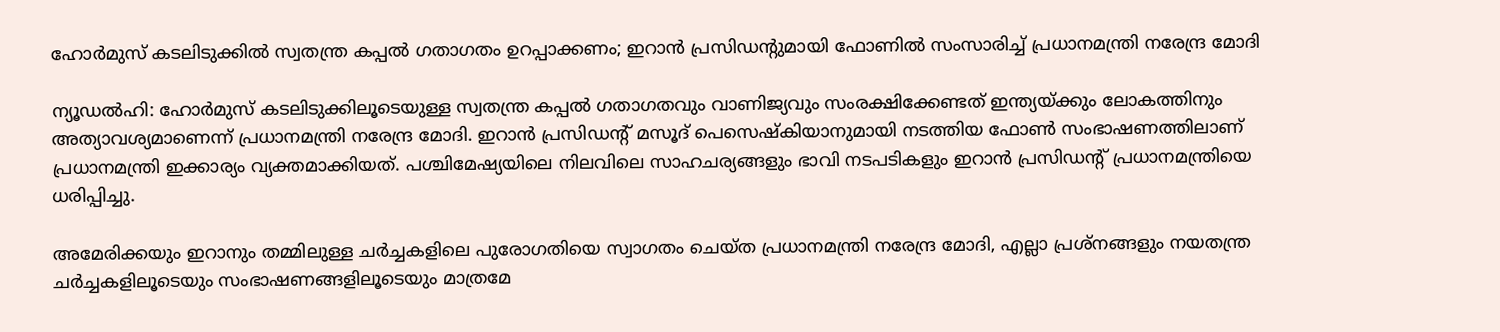ഹോർമുസ് കടലിടുക്കിൽ സ്വതന്ത്ര കപ്പൽ ഗതാഗതം ഉറപ്പാക്കണം; ഇറാൻ പ്രസിഡൻ്റുമായി ഫോണിൽ സംസാരിച്ച് പ്രധാനമന്ത്രി നരേന്ദ്ര മോദി

ന്യൂഡൽഹി: ഹോർമുസ് കടലിടുക്കിലൂടെയുള്ള സ്വതന്ത്ര കപ്പൽ ഗതാഗതവും വാണിജ്യവും സംരക്ഷിക്കേണ്ടത് ഇന്ത്യയ്ക്കും ലോകത്തിനും അത്യാവശ്യമാണെന്ന് പ്രധാനമന്ത്രി നരേന്ദ്ര മോദി. ഇറാൻ പ്രസിഡൻ്റ് മസൂദ് പെസെഷ്കിയാനുമായി നടത്തിയ ഫോൺ സംഭാഷണത്തിലാണ് പ്രധാനമന്ത്രി ഇക്കാര്യം വ്യക്തമാക്കിയത്. പശ്ചിമേഷ്യയിലെ നിലവിലെ സാഹചര്യങ്ങളും ഭാവി നടപടികളും ഇറാൻ പ്രസിഡൻ്റ് പ്രധാനമന്ത്രിയെ ധരിപ്പിച്ചു.

അമേരിക്കയും ഇറാനും തമ്മിലുള്ള ചർച്ചകളിലെ പുരോഗതിയെ സ്വാഗതം ചെയ്ത പ്രധാനമന്ത്രി നരേന്ദ്ര മോദി, എല്ലാ പ്രശ്നങ്ങളും നയതന്ത്ര ചർച്ചകളിലൂടെയും സംഭാഷണങ്ങളിലൂടെയും മാത്രമേ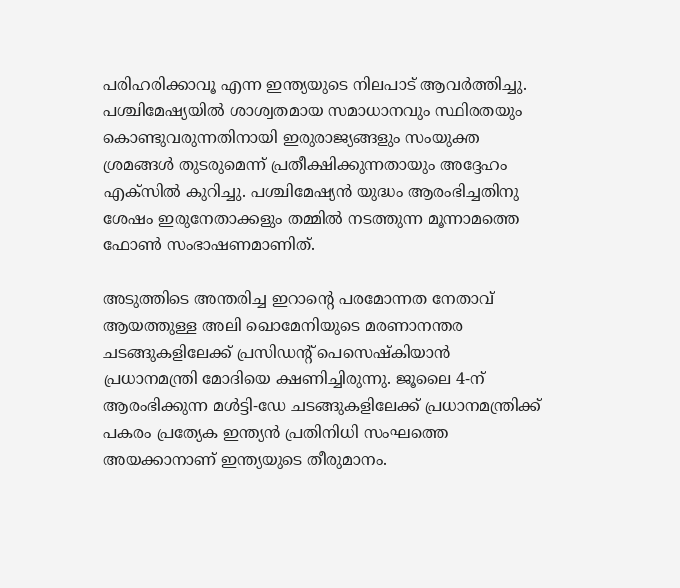പരിഹരിക്കാവൂ എന്ന ഇന്ത്യയുടെ നിലപാട് ആവർത്തിച്ചു. പശ്ചിമേഷ്യയിൽ ശാശ്വതമായ സമാധാനവും സ്ഥിരതയും കൊണ്ടുവരുന്നതിനായി ഇരുരാജ്യങ്ങളും സംയുക്ത ശ്രമങ്ങൾ തുടരുമെന്ന് പ്രതീക്ഷിക്കുന്നതായും അദ്ദേഹം എക്സിൽ കുറിച്ചു. പശ്ചിമേഷ്യൻ യുദ്ധം ആരംഭിച്ചതിനു ശേഷം ഇരുനേതാക്കളും തമ്മിൽ നടത്തുന്ന മൂന്നാമത്തെ ഫോൺ സംഭാഷണമാണിത്.

അടുത്തിടെ അന്തരിച്ച ഇറാൻ്റെ പരമോന്നത നേതാവ് ആയത്തുള്ള അലി ഖൊമേനിയുടെ മരണാനന്തര ചടങ്ങുകളിലേക്ക് പ്രസിഡൻ്റ് പെസെഷ്കിയാൻ പ്രധാനമന്ത്രി മോദിയെ ക്ഷണിച്ചിരുന്നു. ജൂലൈ 4-ന് ആരംഭിക്കുന്ന മൾട്ടി-ഡേ ചടങ്ങുകളിലേക്ക് പ്രധാനമന്ത്രിക്ക് പകരം പ്രത്യേക ഇന്ത്യൻ പ്രതിനിധി സംഘത്തെ അയക്കാനാണ് ഇന്ത്യയുടെ തീരുമാനം.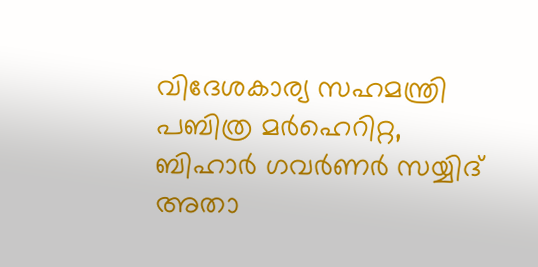വിദേശകാര്യ സഹമന്ത്രി പബിത്ര മർഹെറിറ്റ, ബിഹാർ ഗവർണർ സയ്യിദ് അതാ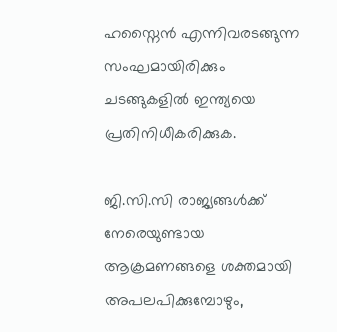ഹസ്നൈൻ എന്നിവരടങ്ങുന്ന സംഘമായിരിക്കും ചടങ്ങുകളിൽ ഇന്ത്യയെ പ്രതിനിധീകരിക്കുക.

ജി.സി.സി രാജ്യങ്ങൾക്ക് നേരെയുണ്ടായ ആക്രമണങ്ങളെ ശക്തമായി അപലപിക്കുമ്പോഴും,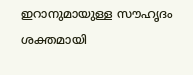ഇറാനുമായുള്ള സൗഹൃദം ശക്തമായി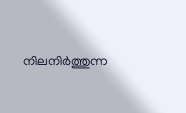നിലനിർത്തുന്ന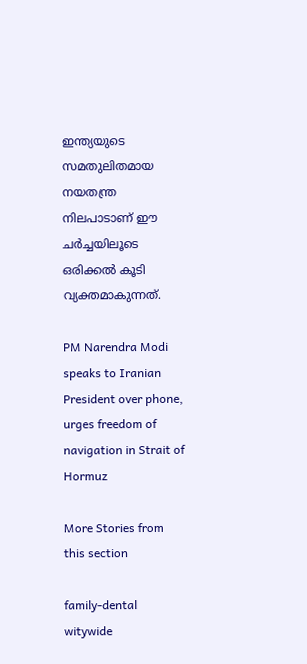ഇന്ത്യയുടെ സമതുലിതമായ നയതന്ത്ര നിലപാടാണ് ഈ ചർച്ചയിലൂടെ ഒരിക്കൽ കൂടി വ്യക്തമാകുന്നത്.

PM Narendra Modi speaks to Iranian President over phone, urges freedom of navigation in Strait of Hormuz

More Stories from this section

family-dental
witywide